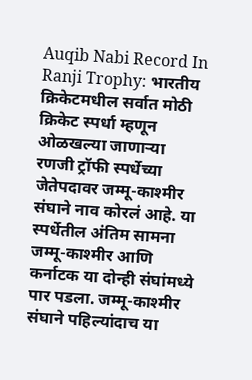Auqib Nabi Record In Ranji Trophy: भारतीय क्रिकेटमधील सर्वात मोठी क्रिकेट स्पर्धा म्हणून ओळखल्या जाणाऱ्या रणजी ट्रॉफी स्पर्धेच्या जेतेपदावर जम्मू-काश्मीर संघाने नाव कोरलं आहे. या स्पर्धेतील अंतिम सामना जम्मू-काश्मीर आणि कर्नाटक या दोन्ही संघांमध्ये पार पडला. जम्मू-काश्मीर संघाने पहिल्यांदाच या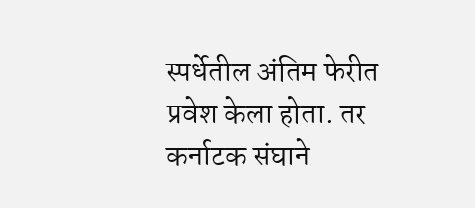स्पर्धेतील अंतिम फेरीत प्रवेश केला होता. तर कर्नाटक संघाने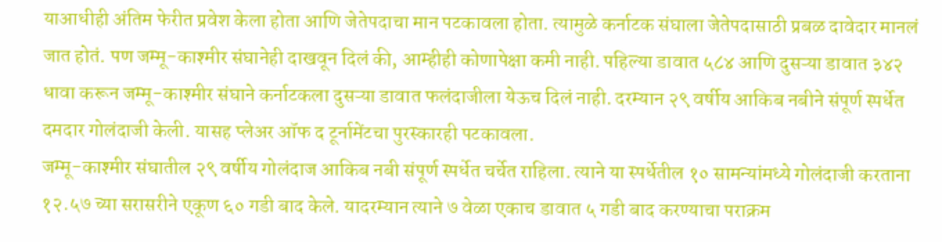याआधीही अंतिम फेरीत प्रवेश केला होता आणि जेतेपदाचा मान पटकावला होता. त्यामुळे कर्नाटक संघाला जेतेपदासाठी प्रबळ दावेदार मानलं जात होतं. पण जम्मू-काश्मीर संघानेही दाखवून दिलं की, आम्हीही कोणापेक्षा कमी नाही. पहिल्या डावात ५८४ आणि दुसऱ्या डावात ३४२ धावा करून जम्मू-काश्मीर संघाने कर्नाटकला दुसऱ्या डावात फलंदाजीला येऊच दिलं नाही. दरम्यान २९ वर्षीय आकिब नबीने संपूर्ण स्पर्धेत दमदार गोलंदाजी केली. यासह प्लेअर ऑफ द टूर्नामेंटचा पुरस्कारही पटकावला.
जम्मू-काश्मीर संघातील २९ वर्षीय गोलंदाज आकिब नबी संपूर्ण स्पर्धेत चर्चेत राहिला. त्याने या स्पर्धेतील १० सामन्यांमध्ये गोलंदाजी करताना १२.५७ च्या सरासरीने एकूण ६० गडी बाद केले. यादरम्यान त्याने ७ वेळा एकाच डावात ५ गडी बाद करण्याचा पराक्रम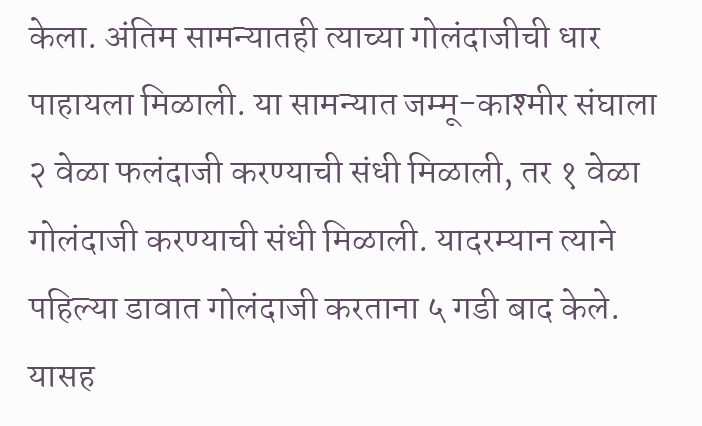केला. अंतिम सामन्यातही त्याच्या गोलंदाजीची धार पाहायला मिळाली. या सामन्यात जम्मू-काश्मीर संघाला २ वेळा फलंदाजी करण्याची संधी मिळाली, तर १ वेळा गोलंदाजी करण्याची संधी मिळाली. यादरम्यान त्याने पहिल्या डावात गोलंदाजी करताना ५ गडी बाद केले. यासह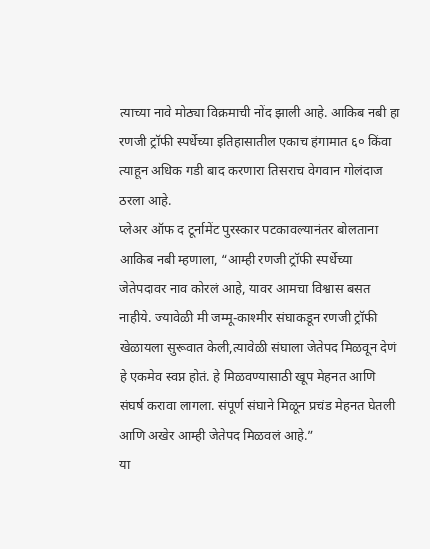त्याच्या नावे मोठ्या विक्रमाची नोंद झाली आहे. आकिब नबी हा रणजी ट्रॉफी स्पर्धेच्या इतिहासातील एकाच हंगामात ६० किंवा त्याहून अधिक गडी बाद करणारा तिसराच वेगवान गोलंदाज ठरला आहे.
प्लेअर ऑफ द टूर्नामेंट पुरस्कार पटकावल्यानंतर बोलताना आकिब नबी म्हणाला, “आम्ही रणजी ट्रॉफी स्पर्धेच्या जेतेपदावर नाव कोरलं आहे, यावर आमचा विश्वास बसत नाहीये. ज्यावेळी मी जम्मू-काश्मीर संघाकडून रणजी ट्रॉफी खेळायला सुरूवात केली,त्यावेळी संघाला जेतेपद मिळवून देणं हे एकमेव स्वप्न होतं. हे मिळवण्यासाठी खूप मेहनत आणि संघर्ष करावा लागला. संपूर्ण संघाने मिळून प्रचंड मेहनत घेतली आणि अखेर आम्ही जेतेपद मिळवलं आहे.”
या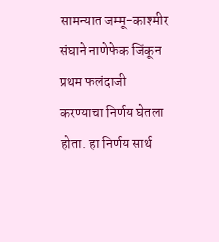सामन्यात जम्मू-काश्मीर संघाने नाणेफेक जिंकून प्रथम फलंदाजी करण्याचा निर्णय घेतला होता. हा निर्णय सार्थ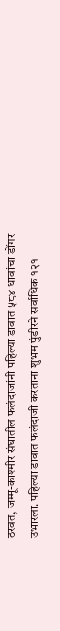ठरवत, जम्मू-काश्मीर संघातील फलंदाजांनी पहिल्या डावात ५८४ धावांचा डोंगर उभारला. पहिल्या डावात फलंदाजी करताना शुभम पुंडीरने सर्वाधिक १२१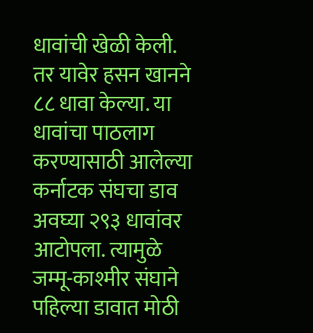धावांची खेळी केली. तर यावेर हसन खानने ८८ धावा केल्या. या धावांचा पाठलाग करण्यासाठी आलेल्या कर्नाटक संघचा डाव अवघ्या २९३ धावांवर आटोपला. त्यामुळे जम्मू-काश्मीर संघाने पहिल्या डावात मोठी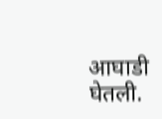आघाडी घेतली.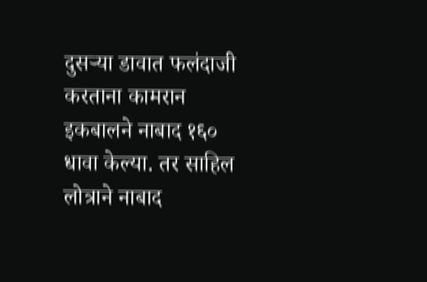दुसऱ्या डावात फलंदाजी करताना कामरान इकबालने नाबाद १६० धावा केल्या. तर साहिल लोत्राने नाबाद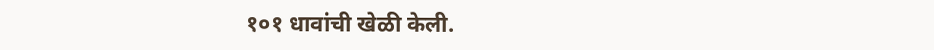१०१ धावांची खेळी केली.